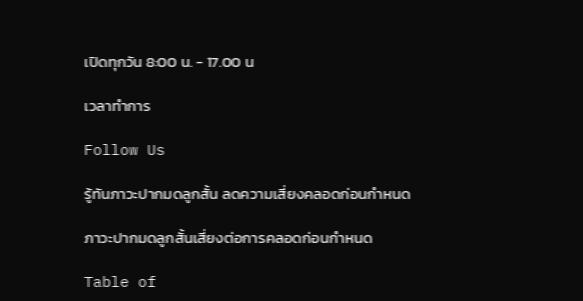เปิดทุกวัน 8:00 น. - 17.00 น

เวลาทำการ

Follow Us

รู้ทันภาวะปากมดลูกสั้น ลดความเสี่ยงคลอดก่อนกำหนด

ภาวะปากมดลูกสั้นเสี่ยงต่อการคลอดก่อนกำหนด

Table of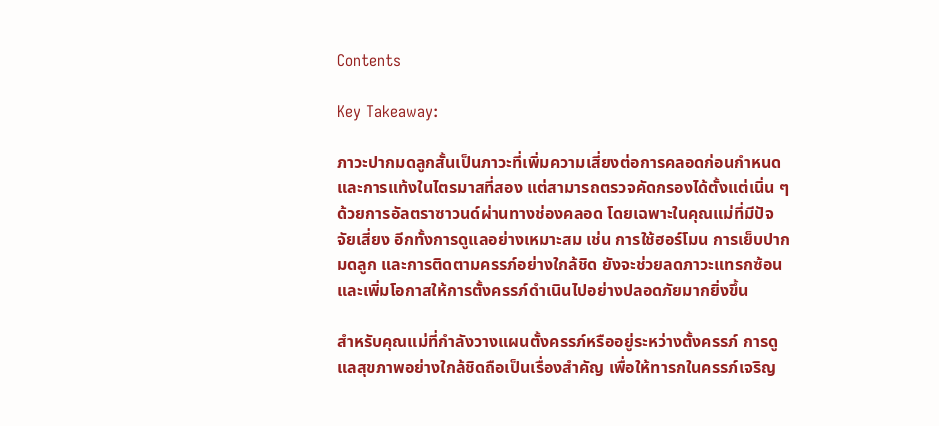Contents

Key Takeaway:

ภาวะปากมดลูกสั้นเป็นภาวะที่เพิ่มความเสี่ยงต่อการคลอดก่อนกำหนดและการแท้งในไตรมาสที่สอง แต่สามารถตรวจคัดกรองได้ตั้งแต่เนิ่น ๆ ด้วยการอัลตราซาวนด์ผ่านทางช่องคลอด โดยเฉพาะในคุณแม่ที่มีปัจจัยเสี่ยง อีกทั้งการดูแลอย่างเหมาะสม เช่น การใช้ฮอร์โมน การเย็บปากมดลูก และการติดตามครรภ์อย่างใกล้ชิด ยังจะช่วยลดภาวะแทรกซ้อนและเพิ่มโอกาสให้การตั้งครรภ์ดำเนินไปอย่างปลอดภัยมากยิ่งขึ้น

สำหรับคุณแม่ที่กำลังวางแผนตั้งครรภ์หรืออยู่ระหว่างตั้งครรภ์ การดูแลสุขภาพอย่างใกล้ชิดถือเป็นเรื่องสำคัญ เพื่อให้ทารกในครรภ์เจริญ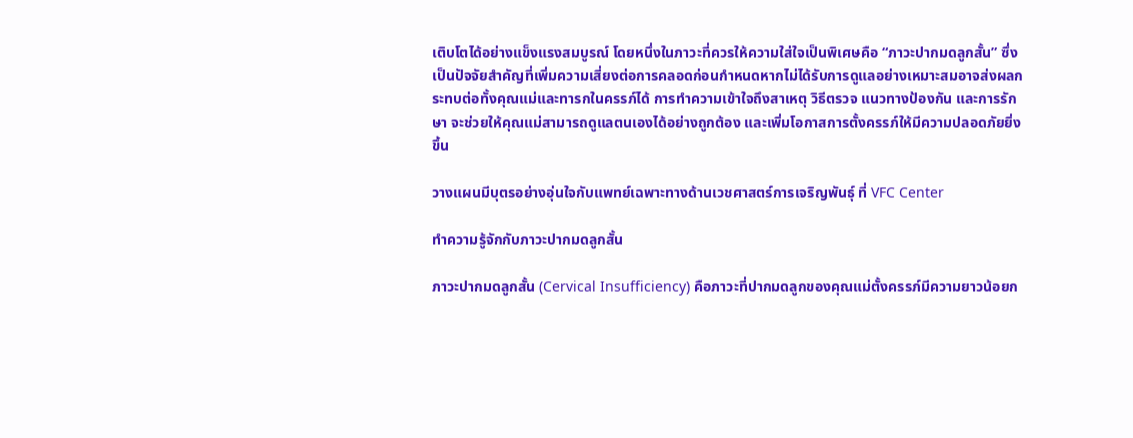เติบโตได้อย่างแข็งแรงสมบูรณ์ โดยหนึ่งในภาวะที่ควรให้ความใส่ใจเป็นพิเศษคือ “ภาวะปากมดลูกสั้น” ซึ่งเป็นปัจจัยสำคัญที่เพิ่มความเสี่ยงต่อการคลอดก่อนกำหนดหากไม่ได้รับการดูแลอย่างเหมาะสมอาจส่งผลกระทบต่อทั้งคุณแม่และทารกในครรภ์ได้ การทำความเข้าใจถึงสาเหตุ วิธีตรวจ แนวทางป้องกัน และการรักษา จะช่วยให้คุณแม่สามารถดูแลตนเองได้อย่างถูกต้อง และเพิ่มโอกาสการตั้งครรภ์ให้มีความปลอดภัยยิ่งขึ้น

วางแผนมีบุตรอย่างอุ่นใจกับแพทย์เฉพาะทางด้านเวชศาสตร์การเจริญพันธุ์ ที่ VFC Center

ทำความรู้จักกับภาวะปากมดลูกสั้น

ภาวะปากมดลูกสั้น (Cervical Insufficiency) คือภาวะที่ปากมดลูกของคุณแม่ตั้งครรภ์มีความยาวน้อยก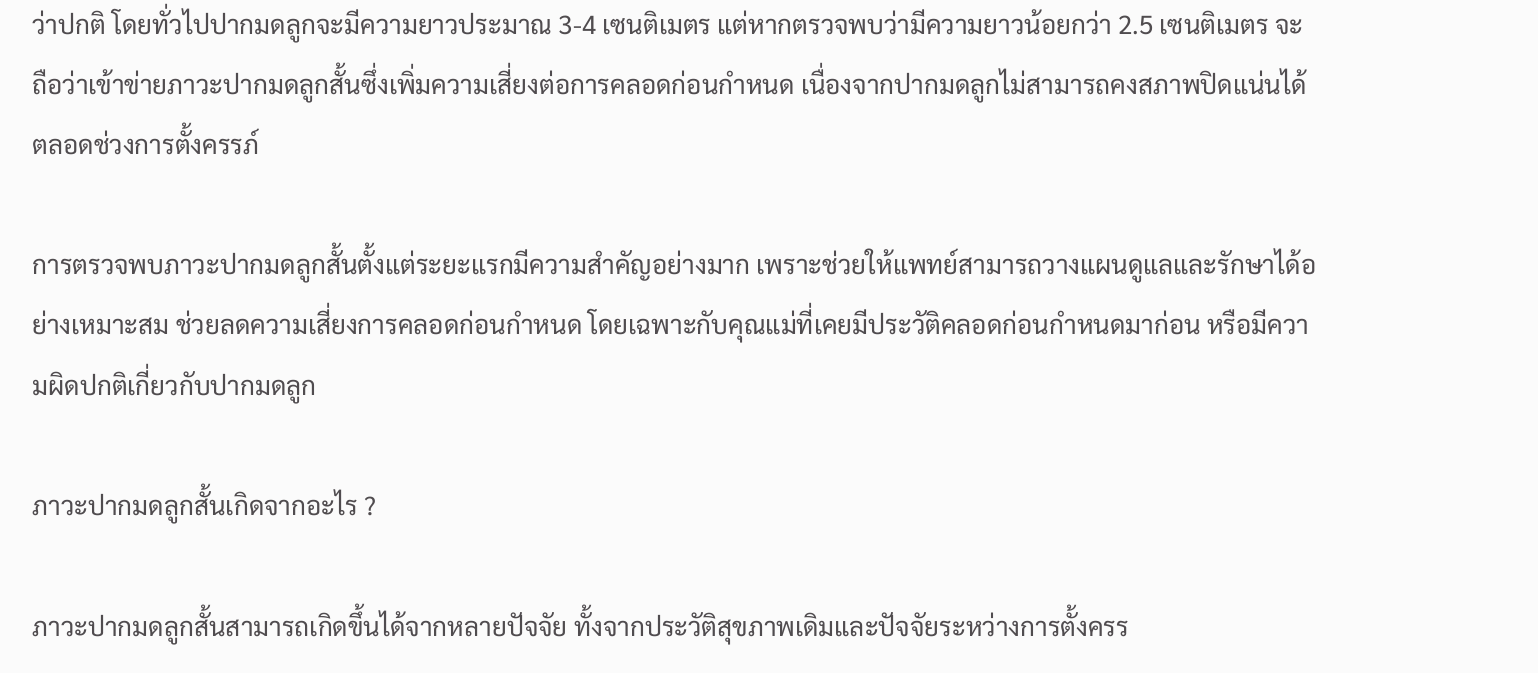ว่าปกติ โดยทั่วไปปากมดลูกจะมีความยาวประมาณ 3-4 เซนติเมตร แต่หากตรวจพบว่ามีความยาวน้อยกว่า 2.5 เซนติเมตร จะถือว่าเข้าข่ายภาวะปากมดลูกสั้นซึ่งเพิ่มความเสี่ยงต่อการคลอดก่อนกำหนด เนื่องจากปากมดลูกไม่สามารถคงสภาพปิดแน่นได้ตลอดช่วงการตั้งครรภ์

การตรวจพบภาวะปากมดลูกสั้นตั้งแต่ระยะแรกมีความสำคัญอย่างมาก เพราะช่วยให้แพทย์สามารถวางแผนดูแลและรักษาได้อย่างเหมาะสม ช่วยลดความเสี่ยงการคลอดก่อนกำหนด โดยเฉพาะกับคุณแม่ที่เคยมีประวัติคลอดก่อนกำหนดมาก่อน หรือมีความผิดปกติเกี่ยวกับปากมดลูก

ภาวะปากมดลูกสั้นเกิดจากอะไร ?

ภาวะปากมดลูกสั้นสามารถเกิดขึ้นได้จากหลายปัจจัย ทั้งจากประวัติสุขภาพเดิมและปัจจัยระหว่างการตั้งครร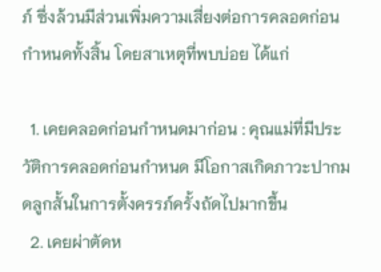ภ์ ซึ่งล้วนมีส่วนเพิ่มความเสี่ยงต่อการคลอดก่อนกำหนดทั้งสิ้น โดยสาเหตุที่พบบ่อย ได้แก่

  1. เคยคลอดก่อนกำหนดมาก่อน : คุณแม่ที่มีประวัติการคลอดก่อนกำหนด มีโอกาสเกิดภาวะปากมดลูกสั้นในการตั้งครรภ์ครั้งถัดไปมากขึ้น
  2. เคยผ่าตัดห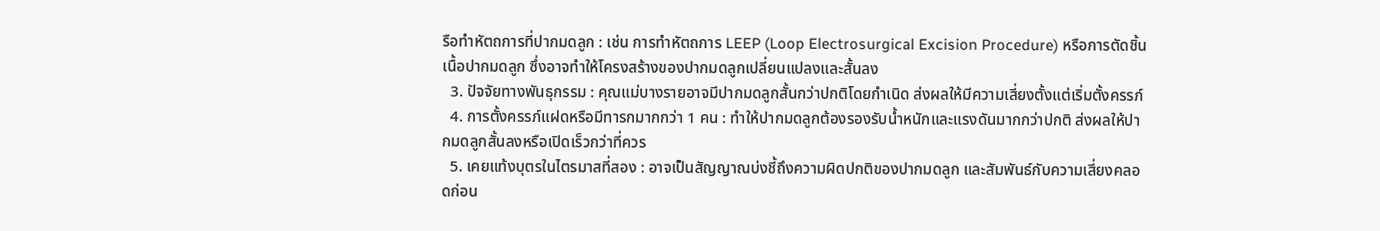รือทำหัตถการที่ปากมดลูก : เช่น การทำหัตถการ LEEP (Loop Electrosurgical Excision Procedure) หรือการตัดชิ้นเนื้อปากมดลูก ซึ่งอาจทำให้โครงสร้างของปากมดลูกเปลี่ยนแปลงและสั้นลง
  3. ปัจจัยทางพันธุกรรม : คุณแม่บางรายอาจมีปากมดลูกสั้นกว่าปกติโดยกำเนิด ส่งผลให้มีความเสี่ยงตั้งแต่เริ่มตั้งครรภ์
  4. การตั้งครรภ์แฝดหรือมีทารกมากกว่า 1 คน : ทำให้ปากมดลูกต้องรองรับน้ำหนักและแรงดันมากกว่าปกติ ส่งผลให้ปากมดลูกสั้นลงหรือเปิดเร็วกว่าที่ควร
  5. เคยแท้งบุตรในไตรมาสที่สอง : อาจเป็นสัญญาณบ่งชี้ถึงความผิดปกติของปากมดลูก และสัมพันธ์กับความเสี่ยงคลอดก่อน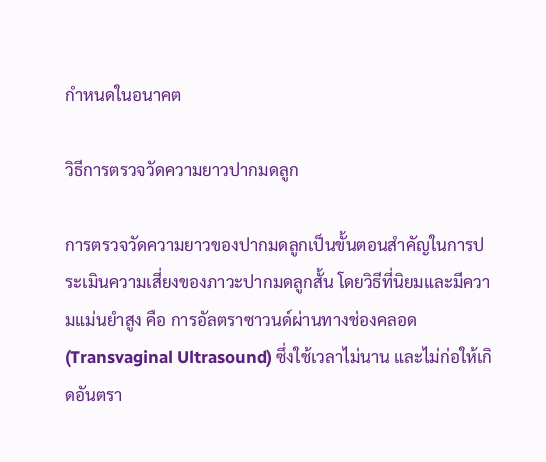กำหนดในอนาคต

วิธีการตรวจวัดความยาวปากมดลูก

การตรวจวัดความยาวของปากมดลูกเป็นขั้นตอนสำคัญในการประเมินความเสี่ยงของภาวะปากมดลูกสั้น โดยวิธีที่นิยมและมีความแม่นยำสูง คือ การอัลตราซาวนด์ผ่านทางช่องคลอด (Transvaginal Ultrasound) ซึ่งใช้เวลาไม่นาน และไม่ก่อให้เกิดอันตรา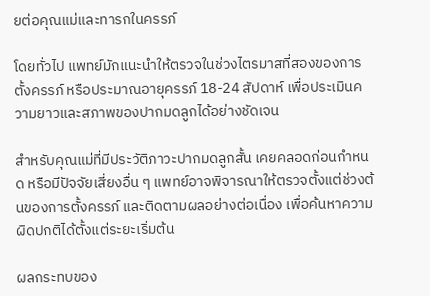ยต่อคุณแม่และทารกในครรภ์

โดยทั่วไป แพทย์มักแนะนำให้ตรวจในช่วงไตรมาสที่สองของการตั้งครรภ์ หรือประมาณอายุครรภ์ 18-24 สัปดาห์ เพื่อประเมินความยาวและสภาพของปากมดลูกได้อย่างชัดเจน

สำหรับคุณแม่ที่มีประวัติภาวะปากมดลูกสั้น เคยคลอดก่อนกำหนด หรือมีปัจจัยเสี่ยงอื่น ๆ แพทย์อาจพิจารณาให้ตรวจตั้งแต่ช่วงต้นของการตั้งครรภ์ และติดตามผลอย่างต่อเนื่อง เพื่อค้นหาความผิดปกติได้ตั้งแต่ระยะเริ่มต้น

ผลกระทบของ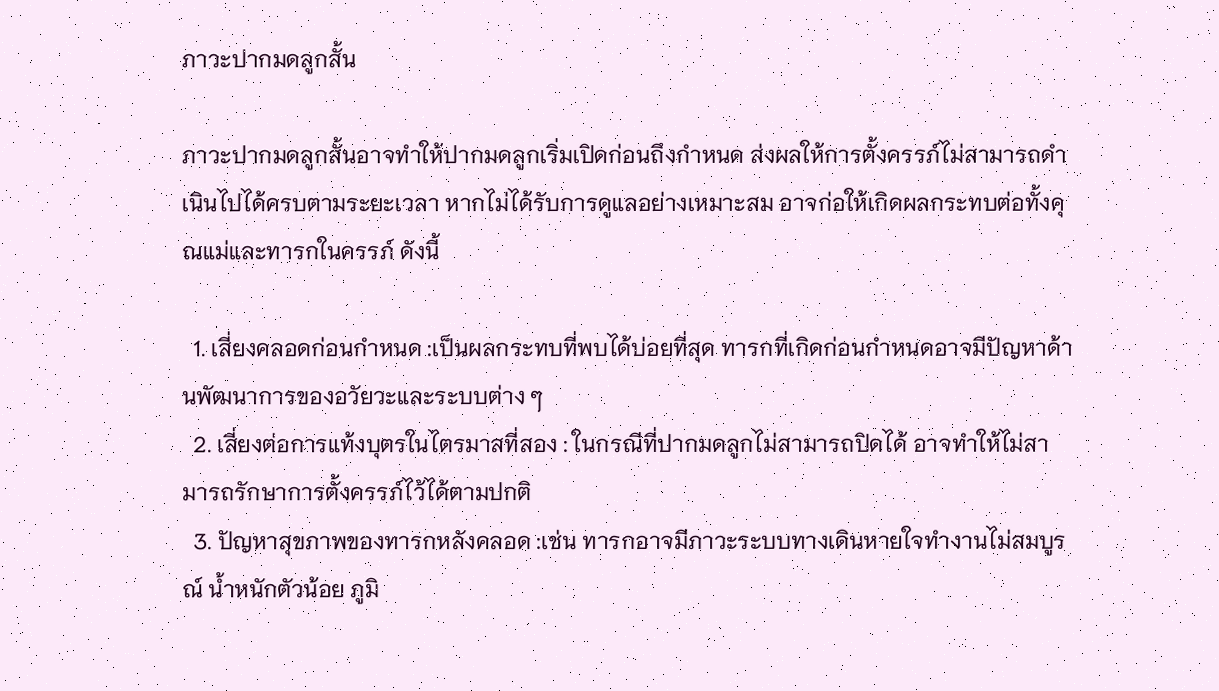ภาวะปากมดลูกสั้น

ภาวะปากมดลูกสั้นอาจทำให้ปากมดลูกเริ่มเปิดก่อนถึงกำหนด ส่งผลให้การตั้งครรภ์ไม่สามารถดำเนินไปได้ครบตามระยะเวลา หากไม่ได้รับการดูแลอย่างเหมาะสม อาจก่อให้เกิดผลกระทบต่อทั้งคุณแม่และทารกในครรภ์ ดังนี้

  1. เสี่ยงคลอดก่อนกำหนด :เป็นผลกระทบที่พบได้บ่อยที่สุด ทารกที่เกิดก่อนกำหนดอาจมีปัญหาด้านพัฒนาการของอวัยวะและระบบต่าง ๆ
  2. เสี่ยงต่อการแท้งบุตรในไตรมาสที่สอง : ในกรณีที่ปากมดลูกไม่สามารถปิดได้ อาจทำให้ไม่สามารถรักษาการตั้งครรภ์ไว้ได้ตามปกติ
  3. ปัญหาสุขภาพของทารกหลังคลอด :เช่น ทารกอาจมีภาวะระบบทางเดินหายใจทำงานไม่สมบูรณ์ น้ำหนักตัวน้อย ภูมิ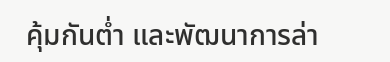คุ้มกันต่ำ และพัฒนาการล่า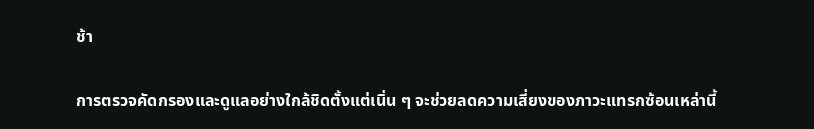ช้า

การตรวจคัดกรองและดูแลอย่างใกล้ชิดตั้งแต่เนิ่น ๆ จะช่วยลดความเสี่ยงของภาวะแทรกซ้อนเหล่านี้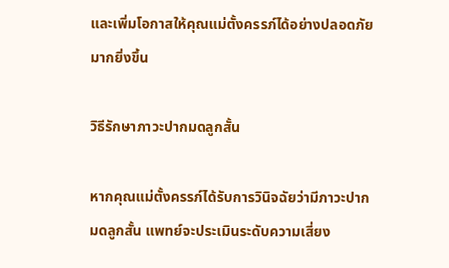และเพิ่มโอกาสให้คุณแม่ตั้งครรภ์ได้อย่างปลอดภัยมากยิ่งขึ้น

วิธีรักษาภาวะปากมดลูกสั้น

หากคุณแม่ตั้งครรภ์ได้รับการวินิจฉัยว่ามีภาวะปากมดลูกสั้น แพทย์จะประเมินระดับความเสี่ยง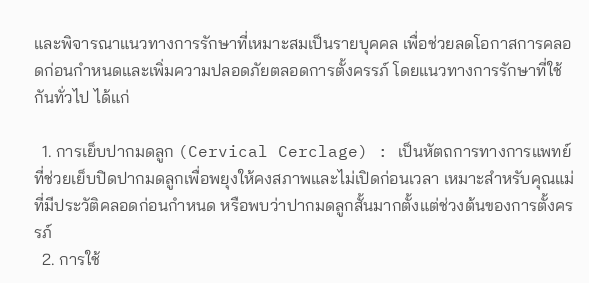และพิจารณาแนวทางการรักษาที่เหมาะสมเป็นรายบุคคล เพื่อช่วยลดโอกาสการคลอดก่อนกำหนดและเพิ่มความปลอดภัยตลอดการตั้งครรภ์ โดยแนวทางการรักษาที่ใช้กันทั่วไป ได้แก่

  1. การเย็บปากมดลูก (Cervical Cerclage) : เป็นหัตถการทางการแพทย์ที่ช่วยเย็บปิดปากมดลูกเพื่อพยุงให้คงสภาพและไม่เปิดก่อนเวลา เหมาะสำหรับคุณแม่ที่มีประวัติคลอดก่อนกำหนด หรือพบว่าปากมดลูกสั้นมากตั้งแต่ช่วงต้นของการตั้งครรภ์
  2. การใช้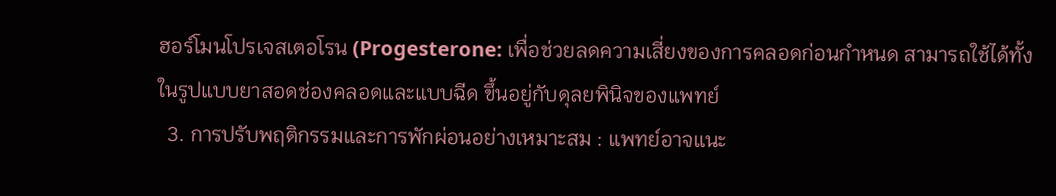ฮอร์โมนโปรเจสเตอโรน (Progesterone: เพื่อช่วยลดความเสี่ยงของการคลอดก่อนกำหนด สามารถใช้ได้ทั้งในรูปแบบยาสอดช่องคลอดและแบบฉีด ขึ้นอยู่กับดุลยพินิจของแพทย์
  3. การปรับพฤติกรรมและการพักผ่อนอย่างเหมาะสม : แพทย์อาจแนะ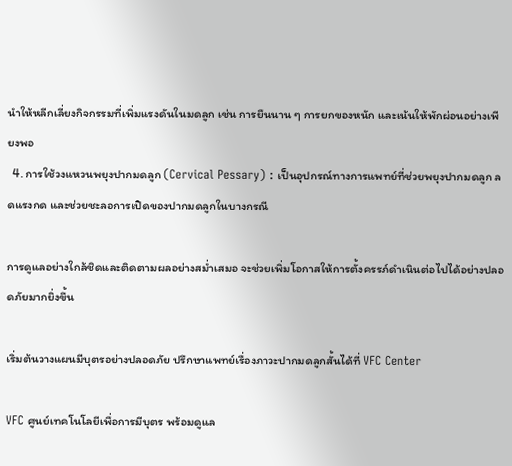นำให้หลีกเลี่ยงกิจกรรมที่เพิ่มแรงดันในมดลูก เช่น การยืนนาน ๆ การยกของหนัก และเน้นให้พักผ่อนอย่างเพียงพอ
  4. การใช้วงแหวนพยุงปากมดลูก (Cervical Pessary) : เป็นอุปกรณ์ทางการแพทย์ที่ช่วยพยุงปากมดลูก ลดแรงกด และช่วยชะลอการเปิดของปากมดลูกในบางกรณี

การดูแลอย่างใกล้ชิดและติดตามผลอย่างสม่ำเสมอ จะช่วยเพิ่มโอกาสให้การตั้งครรภ์ดำเนินต่อไปได้อย่างปลอดภัยมากยิ่งขึ้น

เริ่มต้นวางแผนมีบุตรอย่างปลอดภัย ปรึกษาแพทย์เรื่องภาวะปากมดลูกสั้นได้ที่ VFC Center

VFC ศูนย์เทคโนโลยีเพื่อการมีบุตร พร้อมดูแล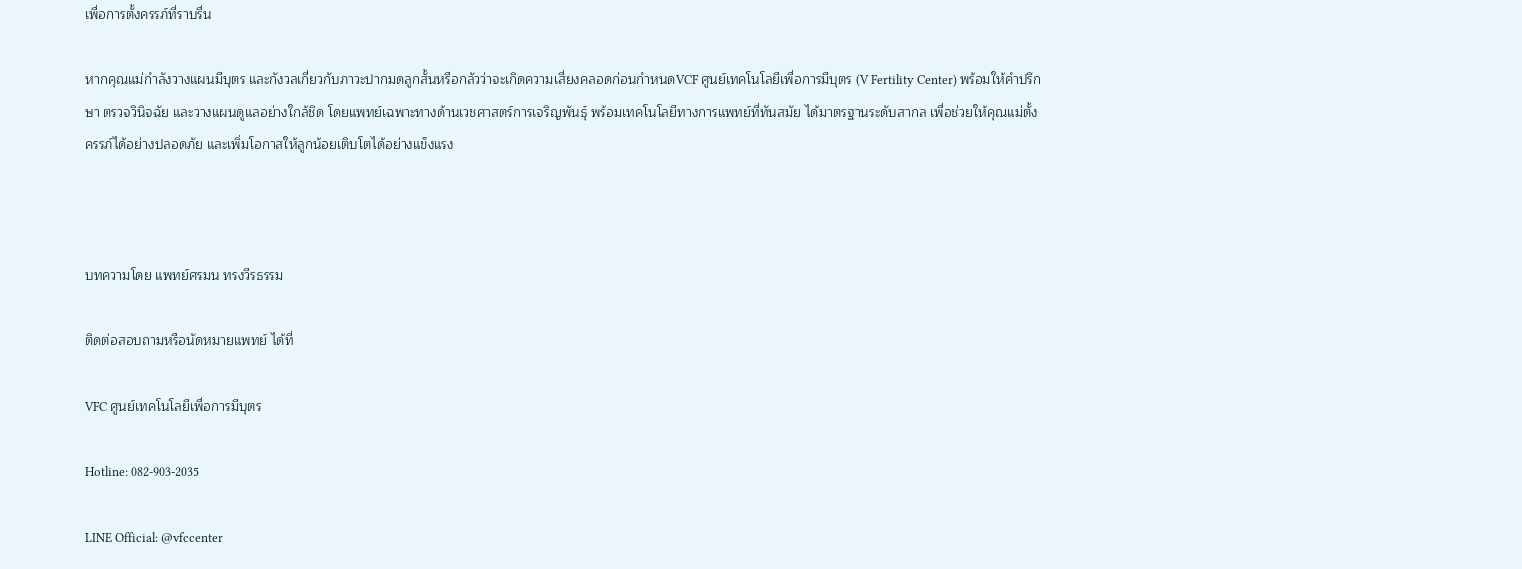เพื่อการตั้งครรภ์ที่ราบรื่น

หากคุณแม่กำลังวางแผนมีบุตร และกังวลเกี่ยวกับภาวะปากมดลูกสั้นหรือกลัวว่าจะเกิดความเสี่ยงคลอดก่อนกำหนดVCF ศูนย์เทคโนโลยีเพื่อการมีบุตร (V Fertility Center) พร้อมให้คำปรึกษา ตรวจวินิจฉัย และวางแผนดูแลอย่างใกล้ชิด โดยแพทย์เฉพาะทางด้านเวชศาสตร์การเจริญพันธุ์ พร้อมเทคโนโลยีทางการแพทย์ที่ทันสมัย ได้มาตรฐานระดับสากล เพื่อช่วยให้คุณแม่ตั้งครรภ์ได้อย่างปลอดภัย และเพิ่มโอกาสให้ลูกน้อยเติบโตได้อย่างแข็งแรง



บทความโดย แพทย์ศรมน ทรงวีรธรรม

ติดต่อสอบถามหรือนัดหมายแพทย์ ได้ที่

VFC ศูนย์เทคโนโลยีเพื่อการมีบุตร

Hotline: 082-903-2035

LINE Official: @vfccenter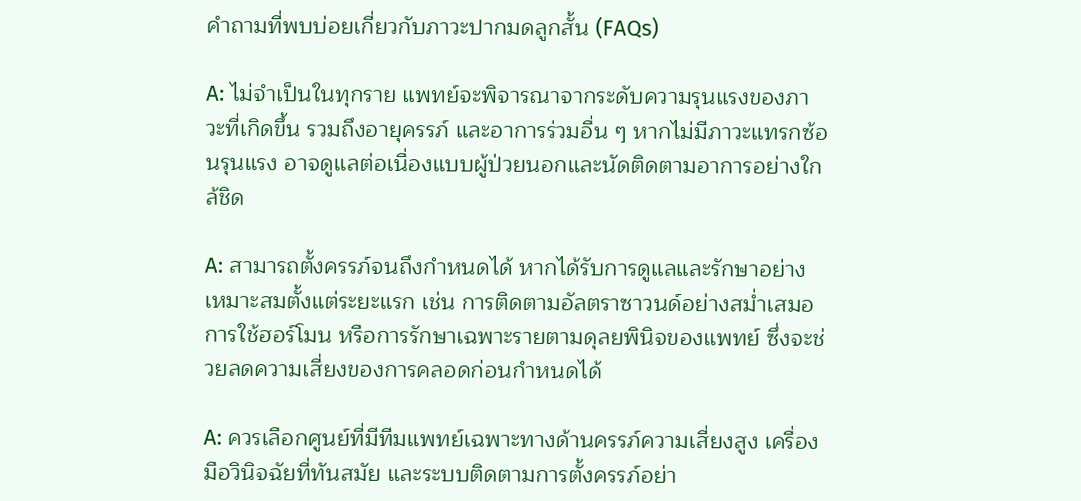คำถามที่พบบ่อยเกี่ยวกับภาวะปากมดลูกสั้น (FAQs)

A: ไม่จำเป็นในทุกราย แพทย์จะพิจารณาจากระดับความรุนแรงของภาวะที่เกิดขึ้น รวมถึงอายุครรภ์ และอาการร่วมอื่น ๆ หากไม่มีภาวะแทรกซ้อนรุนแรง อาจดูแลต่อเนื่องแบบผู้ป่วยนอกและนัดติดตามอาการอย่างใกล้ชิด

A: สามารถตั้งครรภ์จนถึงกำหนดได้ หากได้รับการดูแลและรักษาอย่างเหมาะสมตั้งแต่ระยะแรก เช่น การติดตามอัลตราซาวนด์อย่างสม่ำเสมอ การใช้ฮอร์โมน หรือการรักษาเฉพาะรายตามดุลยพินิจของแพทย์ ซึ่งจะช่วยลดความเสี่ยงของการคลอดก่อนกำหนดได้

A: ควรเลือกศูนย์ที่มีทีมแพทย์เฉพาะทางด้านครรภ์ความเสี่ยงสูง เครื่องมือวินิจฉัยที่ทันสมัย และระบบติดตามการตั้งครรภ์อย่า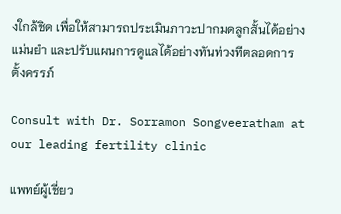งใกล้ชิด เพื่อให้สามารถประเมินภาวะปากมดลูกสั้นได้อย่างแม่นยำ และปรับแผนการดูแลได้อย่างทันท่วงทีตลอดการตั้งครรภ์

Consult with Dr. Sorramon Songveeratham at our leading fertility clinic

แพทย์ผู้เชี่ยว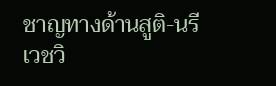ชาญทางด้านสูติ-นรีเวชวิ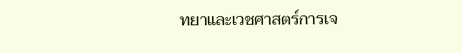ทยาและเวชศาสตร์การเจ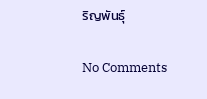ริญพันธุ์

No Comments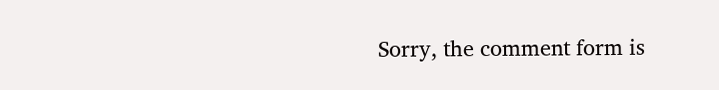Sorry, the comment form is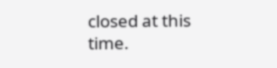closed at this time.